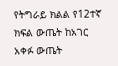የትግራይ ክልል የ12ተኛ ክፍል ውጤት ከአገር አቀፉ ውጤት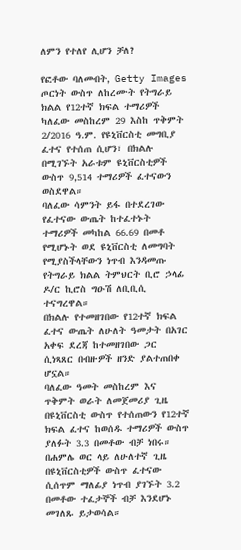ለምን የተለየ ሊሆን ቻለ?

የፎቶው ባለመብት, Getty Images
ጦርነት ውስጥ ለከረሙት የትግራይ ክልል የ12ተኛ ክፍል ተማሪዎች ካለፈው መስከረም 29 እስከ ጥቅምት 2/2016 ዓ.ም. የዩኒቨርስቲ መግቢያ ፈተና የተሰጠ ሲሆን፣ በክልሉ በሚገኙት አራቱም ዩኒቨርስቲዎች ውስጥ 9,514 ተማሪዎች ፈተናውን ወስደዋል።
ባለፈው ሳምንት ይፋ በተደረገው የፈተናው ውጤት ከተፈተኑት ተማሪዎች መካከል 66.69 በመቶ የሚሆኑት ወደ ዩኒቨርስቲ ለመግባት የሚያስችላቸውን ነጥብ እንዳመጡ የትግራይ ክልል ትምህርት ቢሮ ኃላፊ ዶ/ር ኪሮስ ግዑሽ ለቢቢሲ ተናግረዋል።
በክልሉ የተመዘገበው የ12ተኛ ክፍል ፈተና ውጤት ለሁለት ዓመታት በአገር አቀፍ ደረጃ ከተመዘገበው ጋር ሲነጻጸር በብዙዎች ዘንድ ያልተጠበቀ ሆኗል።
ባለፈው ዓመት መስከረም እና ጥቅምት ወራት ለመጀመሪያ ጊዜ በዩኒቨርስቲ ውስጥ የተሰጠውን የ12ተኛ ክፍል ፈተና ከወሰዱ ተማሪዎች ውስጥ ያለፉት 3.3 በመቶው ብቻ ነበሩ። በሐምሌ ወር ላይ ለሁለተኛ ጊዜ በዩኒቨርስቲዎች ውስጥ ፈተናው ሲሰጥም ማለፊያ ነጥብ ያገኙት 3.2 በመቶው ተፈታኞች ብቻ እንደሆኑ መገለጹ ይታወሳል።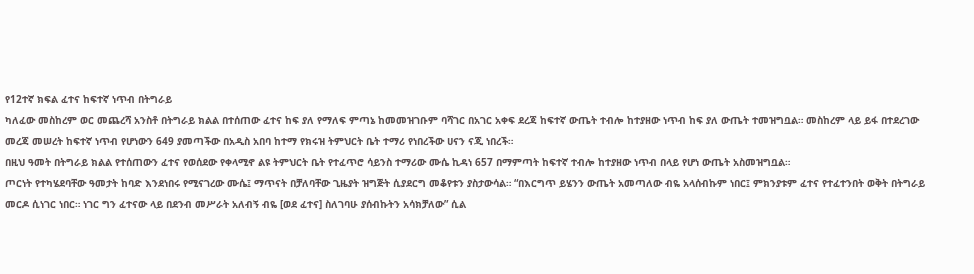የ12ተኛ ክፍል ፈተና ከፍተኛ ነጥብ በትግራይ
ካለፈው መስከረም ወር መጨረሻ አንስቶ በትግራይ ክልል በተሰጠው ፈተና ከፍ ያለ የማለፍ ምጣኔ ከመመዝገቡም ባሻገር በአገር አቀፍ ደረጃ ከፍተኛ ውጤት ተብሎ ከተያዘው ነጥብ ከፍ ያለ ውጤት ተመዝግቧል። መስከረም ላይ ይፋ በተደረገው መረጃ መሠረት ከፍተኛ ነጥብ የሆነውን 649 ያመጣችው በአዲስ አበባ ከተማ የክሩዝ ትምህርት ቤት ተማሪ የነበረችው ሀናን ናጂ ነበረች።
በዚህ ዓመት በትግራይ ክልል የተሰጠውን ፈተና የወሰደው የቀላሚኖ ልዩ ትምህርት ቤት የተፈጥሮ ሳይንስ ተማሪው ሙሴ ኪዳነ 657 በማምጣት ከፍተኛ ተብሎ ከተያዘው ነጥብ በላይ የሆነ ውጤት አስመዝግቧል።
ጦርነት የተካሄደባቸው ዓመታት ከባድ እንደነበሩ የሚናገረው ሙሴ፤ ማጥናት በቻለባቸው ጊዜያት ዝግጅት ሲያደርግ መቆየቱን ያስታውሳል። “በእርግጥ ይሄንን ውጤት አመጣለው ብዬ አላሰብኩም ነበር፤ ምክንያቱም ፈተና የተፈተንበት ወቅት በትግራይ መርዶ ሲነገር ነበር። ነገር ግን ፈተናው ላይ በደንብ መሥራት አለብኝ ብዬ [ወደ ፈተና] ስለገባሁ ያሰብኩትን አሳክቻለው” ሲል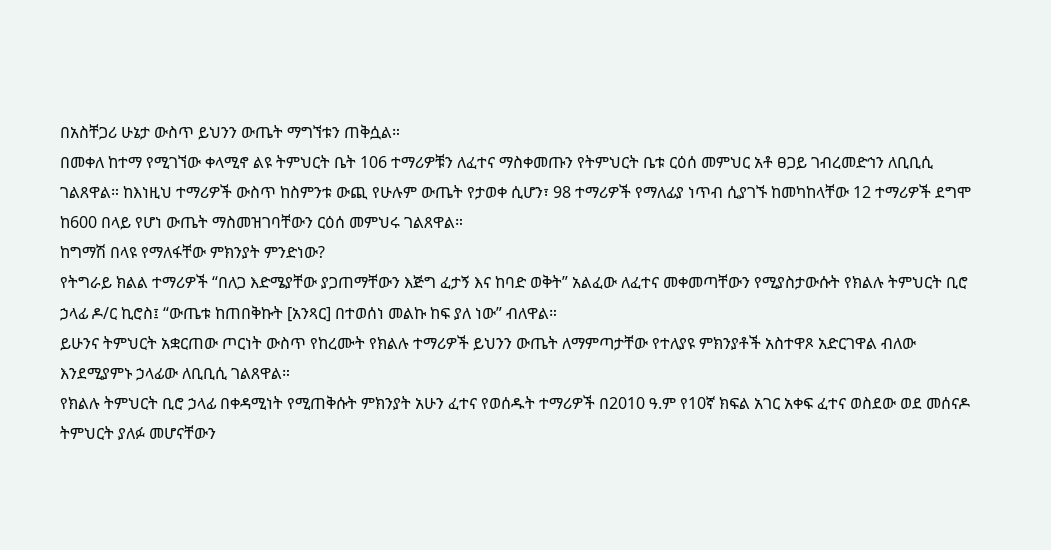በአስቸጋሪ ሁኔታ ውስጥ ይህንን ውጤት ማግኘቱን ጠቅሷል።
በመቀለ ከተማ የሚገኘው ቀላሚኖ ልዩ ትምህርት ቤት 106 ተማሪዎቹን ለፈተና ማስቀመጡን የትምህርት ቤቱ ርዕሰ መምህር አቶ ፀጋይ ገብረመድኅን ለቢቢሲ ገልጸዋል። ከእነዚህ ተማሪዎች ውስጥ ከስምንቱ ውጪ የሁሉም ውጤት የታወቀ ሲሆን፣ 98 ተማሪዎች የማለፊያ ነጥብ ሲያገኙ ከመካከላቸው 12 ተማሪዎች ደግሞ ከ600 በላይ የሆነ ውጤት ማስመዝገባቸውን ርዕሰ መምህሩ ገልጸዋል።
ከግማሽ በላዩ የማለፋቸው ምክንያት ምንድነው?
የትግራይ ክልል ተማሪዎች “በለጋ እድሜያቸው ያጋጠማቸውን እጅግ ፈታኝ እና ከባድ ወቅት” አልፈው ለፈተና መቀመጣቸውን የሚያስታውሱት የክልሉ ትምህርት ቢሮ ኃላፊ ዶ/ር ኪሮስ፤ “ውጤቱ ከጠበቅኩት [አንጻር] በተወሰነ መልኩ ከፍ ያለ ነው” ብለዋል።
ይሁንና ትምህርት አቋርጠው ጦርነት ውስጥ የከረሙት የክልሉ ተማሪዎች ይህንን ውጤት ለማምጣታቸው የተለያዩ ምክንያቶች አስተዋጾ አድርገዋል ብለው እንደሚያምኑ ኃላፊው ለቢቢሲ ገልጸዋል።
የክልሉ ትምህርት ቢሮ ኃላፊ በቀዳሚነት የሚጠቅሱት ምክንያት አሁን ፈተና የወሰዱት ተማሪዎች በ2010 ዓ.ም የ10ኛ ክፍል አገር አቀፍ ፈተና ወስደው ወደ መሰናዶ ትምህርት ያለፉ መሆናቸውን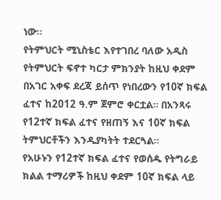ነው።
የትምህርት ሚኒስቴር እየተገበረ ባለው አዲስ የትምህርት ፍኖተ ካርታ ምክንያት ከዚህ ቀደም በአገር አቀፍ ደረጃ ይሰጥ የነበረውን የ10ኛ ክፍል ፈተና ከ2012 ዓ.ም ጀምሮ ቀርቷል። በአንጻሩ የ12ተኛ ክፍል ፈተና የዘጠኝ እና 10ኛ ክፍል ትምህርቶችን እንዲያካትት ተደርጓል።
የአሁኑን የ12ተኛ ክፍል ፈተና የወሰዱ የትግራይ ክልል ተማሪዎች ከዚህ ቀደም 10ኛ ክፍል ላይ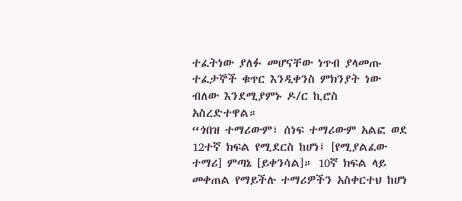ተፈትነው ያለፉ መሆናቸው ነጥብ ያላመጡ ተፈታኞች ቁጥር እንዲቀንስ ምክንያት ነው ብለው እንደሚያምኑ ዶ/ር ኪሮስ አስረድተዋል።
“ጎበዝ ተማሪውም፣ ሰነፍ ተማሪውም አልፎ ወደ 12ተኛ ክፍል የሚደርስ ከሆነ፤ [የሚያልፈው ተማሪ] ምጣኔ [ይቀንሳል]። 10ኛ ክፍል ላይ መቀጠል የማይችሉ ተማሪዎችን አስቀርተህ ከሆነ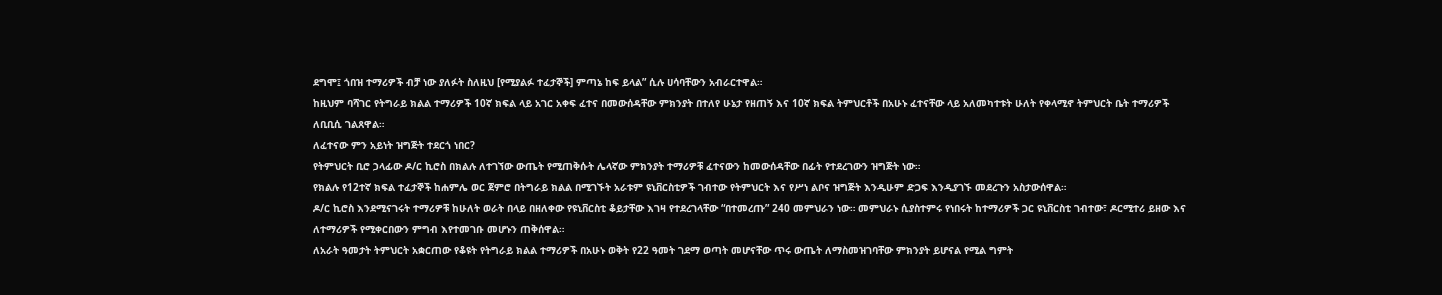ደግሞ፤ ጎበዝ ተማሪዎች ብቻ ነው ያለፉት ስለዚህ [የሚያልፉ ተፈታኞች] ምጣኔ ከፍ ይላል” ሲሉ ሀሳባቸውን አብራርተዋል።
ከዚህም ባሻገር የትግራይ ክልል ተማሪዎች 10ኛ ክፍል ላይ አገር አቀፍ ፈተና በመውሰዳቸው ምክንያት በተለየ ሁኔታ የዘጠኝ እና 10ኛ ክፍል ትምህርቶች በአሁኑ ፈተናቸው ላይ አለመካተቱት ሁለት የቀላሚኖ ትምህርት ቤት ተማሪዎች ለቢቢሲ ገልጸዋል።
ለፈተናው ምን አይነት ዝግጅት ተደርጎ ነበር?
የትምህርት ቢሮ ኃላፊው ዶ/ር ኪሮስ በክልሉ ለተገኘው ውጤት የሚጠቅሱት ሌላኛው ምክንያት ተማሪዎቹ ፈተናውን ከመውሰዳቸው በፊት የተደረገውን ዝግጅት ነው።
የክልሉ የ12ተኛ ክፍል ተፈታኞች ከሐምሌ ወር ጀምሮ በትግራይ ክልል በሚገኙት አራቱም ዩኒቨርስቲዎች ገብተው የትምህርት እና የሥነ ልቦና ዝግጅት እንዲሁም ድጋፍ እንዲያገኙ መደረጉን አስታውሰዋል።
ዶ/ር ኪሮስ እንደሚናገሩት ተማሪዎቹ ከሁለት ወራት በላይ በዘለቀው የዩኒቨርስቲ ቆይታቸው እገዛ የተደረገላቸው “በተመረጡ” 240 መምህራን ነው። መምህራኑ ሲያስተምሩ የነበሩት ከተማሪዎች ጋር ዩኒቨርስቲ ገብተው፣ ዶርሚተሪ ይዘው እና ለተማሪዎች የሚቀርበውን ምግብ እየተመገቡ መሆኑን ጠቅሰዋል።
ለአራት ዓመታት ትምህርት አቋርጠው የቆዩት የትግራይ ክልል ተማሪዎች በአሁኑ ወቅት የ22 ዓመት ገደማ ወጣት መሆናቸው ጥሩ ውጤት ለማስመዝገባቸው ምክንያት ይሆናል የሚል ግምት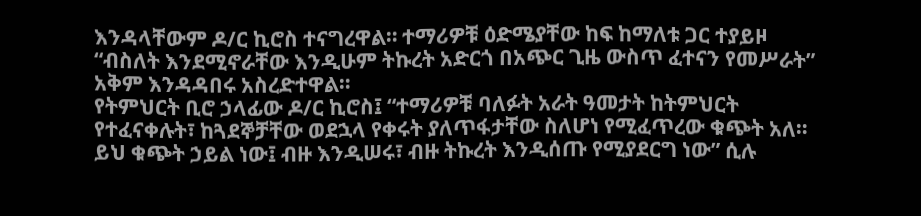እንዳላቸውም ዶ/ር ኪሮስ ተናግረዋል። ተማሪዎቹ ዕድሜያቸው ከፍ ከማለቱ ጋር ተያይዞ “ብስለት እንደሚኖራቸው እንዲሁም ትኩረት አድርጎ በአጭር ጊዜ ውስጥ ፈተናን የመሥራት” አቅም እንዳዳበሩ አስረድተዋል።
የትምህርት ቢሮ ኃላፊው ዶ/ር ኪሮስ፤ “ተማሪዎቹ ባለፉት አራት ዓመታት ከትምህርት የተፈናቀሉት፣ ከጓደኞቻቸው ወደኋላ የቀሩት ያለጥፋታቸው ስለሆነ የሚፈጥረው ቁጭት አለ። ይህ ቁጭት ኃይል ነው፤ ብዙ እንዲሠሩ፣ ብዙ ትኩረት እንዲሰጡ የሚያደርግ ነው” ሲሉ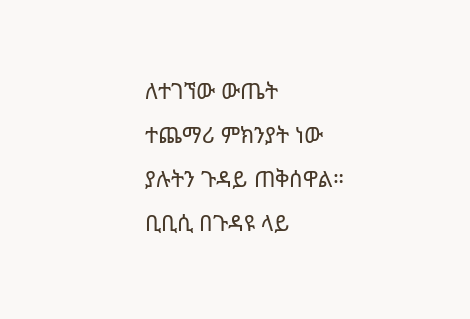ለተገኘው ውጤት ተጨማሪ ምክንያት ነው ያሉትን ጉዳይ ጠቅሰዋል።
ቢቢሲ በጉዳዩ ላይ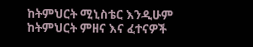ከትምህርት ሚኒስቴር እንዲሁም ከትምህርት ምዘና እና ፈተናዎች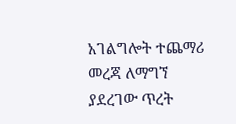አገልግሎት ተጨማሪ መረጃ ለማግኘ ያደረገው ጥረት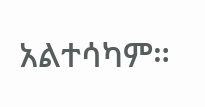አልተሳካም።